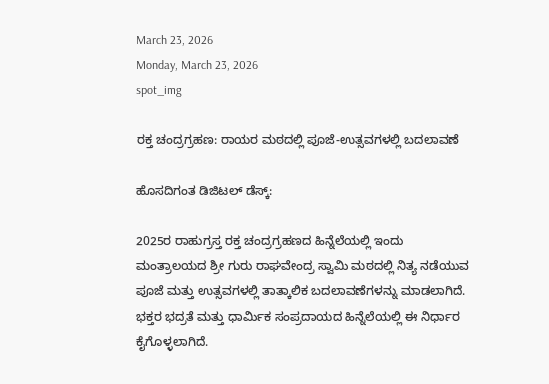March 23, 2026
Monday, March 23, 2026
spot_img

ರಕ್ತ ಚಂದ್ರಗ್ರಹಣ: ರಾಯರ ಮಠದಲ್ಲಿ ಪೂಜೆ-ಉತ್ಸವಗಳಲ್ಲಿ ಬದಲಾವಣೆ

ಹೊಸದಿಗಂತ ಡಿಜಿಟಲ್ ಡೆಸ್ಕ್:

2025ರ ರಾಹುಗ್ರಸ್ತ ರಕ್ತ ಚಂದ್ರಗ್ರಹಣದ ಹಿನ್ನೆಲೆಯಲ್ಲಿ ಇಂದು ಮಂತ್ರಾಲಯದ ಶ್ರೀ ಗುರು ರಾಘವೇಂದ್ರ ಸ್ವಾಮಿ ಮಠದಲ್ಲಿ ನಿತ್ಯ ನಡೆಯುವ ಪೂಜೆ ಮತ್ತು ಉತ್ಸವಗಳಲ್ಲಿ ತಾತ್ಕಾಲಿಕ ಬದಲಾವಣೆಗಳನ್ನು ಮಾಡಲಾಗಿದೆ. ಭಕ್ತರ ಭದ್ರತೆ ಮತ್ತು ಧಾರ್ಮಿಕ ಸಂಪ್ರದಾಯದ ಹಿನ್ನೆಲೆಯಲ್ಲಿ ಈ ನಿರ್ಧಾರ ಕೈಗೊಳ್ಳಲಾಗಿದೆ.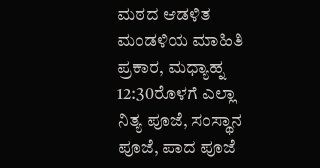ಮಠದ ಆಡಳಿತ ಮಂಡಳಿಯ ಮಾಹಿತಿ ಪ್ರಕಾರ, ಮಧ್ಯಾಹ್ನ 12:30ರೊಳಗೆ ಎಲ್ಲಾ ನಿತ್ಯ ಪೂಜೆ, ಸಂಸ್ಥಾನ ಪೂಜೆ, ಪಾದ ಪೂಜೆ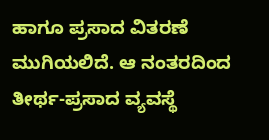ಹಾಗೂ ಪ್ರಸಾದ ವಿತರಣೆ ಮುಗಿಯಲಿದೆ. ಆ ನಂತರದಿಂದ ತೀರ್ಥ-ಪ್ರಸಾದ ವ್ಯವಸ್ಥೆ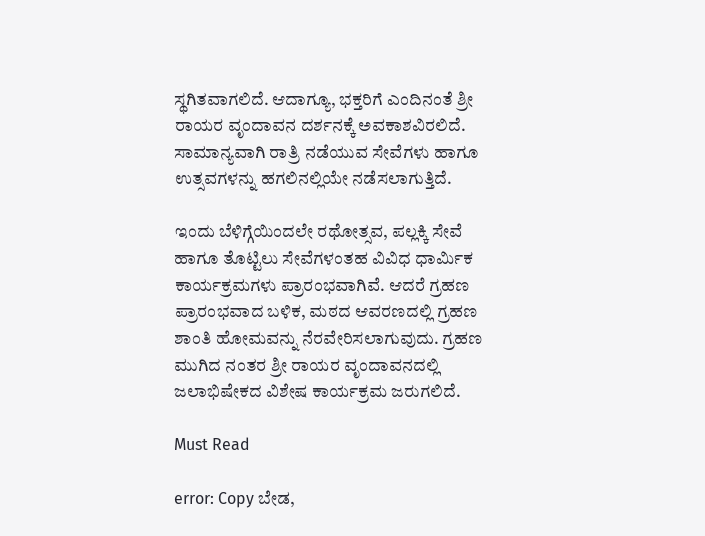ಸ್ಥಗಿತವಾಗಲಿದೆ. ಆದಾಗ್ಯೂ, ಭಕ್ತರಿಗೆ ಎಂದಿನಂತೆ ಶ್ರೀ ರಾಯರ ವೃಂದಾವನ ದರ್ಶನಕ್ಕೆ ಅವಕಾಶವಿರಲಿದೆ. ಸಾಮಾನ್ಯವಾಗಿ ರಾತ್ರಿ ನಡೆಯುವ ಸೇವೆಗಳು ಹಾಗೂ ಉತ್ಸವಗಳನ್ನು ಹಗಲಿನಲ್ಲಿಯೇ ನಡೆಸಲಾಗುತ್ತಿದೆ.

ಇಂದು ಬೆಳಿಗ್ಗೆಯಿಂದಲೇ ರಥೋತ್ಸವ, ಪಲ್ಲಕ್ಕಿ ಸೇವೆ ಹಾಗೂ ತೊಟ್ಟಿಲು ಸೇವೆಗಳಂತಹ ವಿವಿಧ ಧಾರ್ಮಿಕ ಕಾರ್ಯಕ್ರಮಗಳು ಪ್ರಾರಂಭವಾಗಿವೆ. ಆದರೆ ಗ್ರಹಣ ಪ್ರಾರಂಭವಾದ ಬಳಿಕ, ಮಠದ ಆವರಣದಲ್ಲಿ ಗ್ರಹಣ ಶಾಂತಿ ಹೋಮವನ್ನು ನೆರವೇರಿಸಲಾಗುವುದು. ಗ್ರಹಣ ಮುಗಿದ ನಂತರ ಶ್ರೀ ರಾಯರ ವೃಂದಾವನದಲ್ಲಿ ಜಲಾಭಿಷೇಕದ ವಿಶೇಷ ಕಾರ್ಯಕ್ರಮ ಜರುಗಲಿದೆ.

Must Read

error: Copy ಬೇಡ,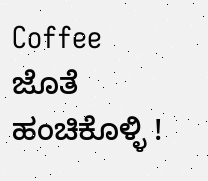Coffee ಜೊತೆ ಹಂಚಿಕೊಳ್ಳಿ !